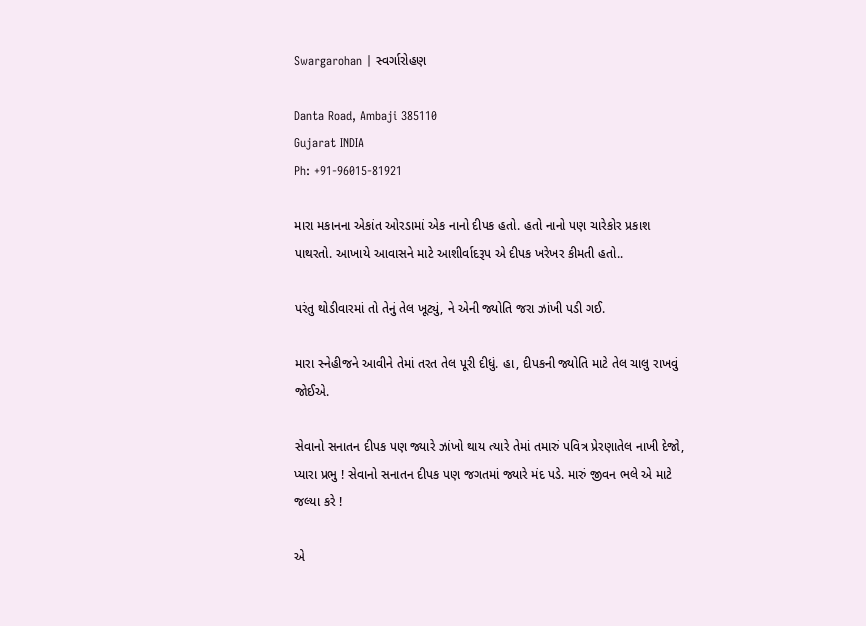Swargarohan | સ્વર્ગારોહણ

Danta Road, Ambaji 385110
Gujarat INDIA
Ph: +91-96015-81921

મારા મકાનના એકાંત ઓરડામાં એક નાનો દીપક હતો. હતો નાનો પણ ચારેકોર પ્રકાશ પાથરતો. આખાયે આવાસને માટે આશીર્વાદરૂપ એ દીપક ખરેખર કીમતી હતો..

પરંતુ થોડીવારમાં તો તેનું તેલ ખૂટ્યું, ને એની જ્યોતિ જરા ઝાંખી પડી ગઈ.

મારા સ્નેહીજને આવીને તેમાં તરત તેલ પૂરી દીધું. હા, દીપકની જ્યોતિ માટે તેલ ચાલુ રાખવું જોઈએ.

સેવાનો સનાતન દીપક પણ જ્યારે ઝાંખો થાય ત્યારે તેમાં તમારું પવિત્ર પ્રેરણાતેલ નાખી દેજો, પ્યારા પ્રભુ ! સેવાનો સનાતન દીપક પણ જગતમાં જ્યારે મંદ પડે. મારું જીવન ભલે એ માટે જલ્યા કરે !

એ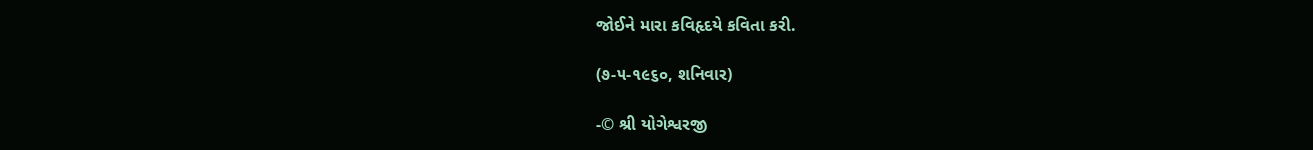જોઈને મારા કવિહૃદયે કવિતા કરી.

(૭-૫-૧૯૬૦, શનિવાર)

-© શ્રી યોગેશ્વરજી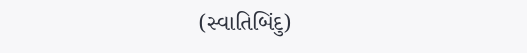(સ્વાતિબિંદુ)